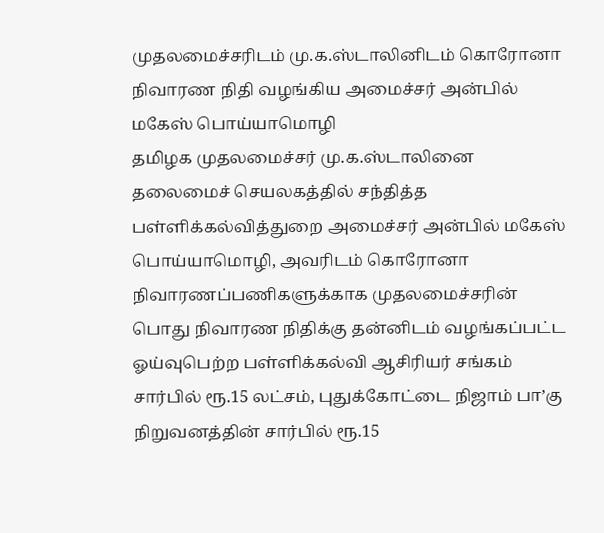முதலமைச்சரிடம் மு.க.ஸ்டாலினிடம் கொரோனா நிவாரண நிதி வழங்கிய அமைச்சர் அன்பில் மகேஸ் பொய்யாமொழி
தமிழக முதலமைச்சர் மு.க.ஸ்டாலினை தலைமைச் செயலகத்தில் சந்தித்த பள்ளிக்கல்வித்துறை அமைச்சர் அன்பில் மகேஸ் பொய்யாமொழி, அவரிடம் கொரோனா நிவாரணப்பணிகளுக்காக முதலமைச்சரின் பொது நிவாரண நிதிக்கு தன்னிடம் வழங்கப்பட்ட
ஓய்வுபெற்ற பள்ளிக்கல்வி ஆசிரியர் சங்கம் சார்பில் ரூ.15 லட்சம், புதுக்கோட்டை நிஜாம் பா’கு நிறுவனத்தின் சார்பில் ரூ.15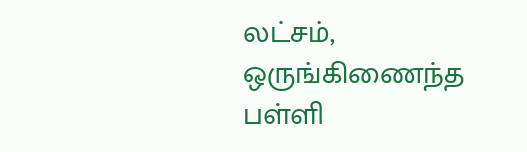லட்சம், ஒருங்கிணைந்த பள்ளி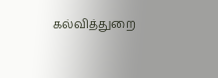கல்வித்துறை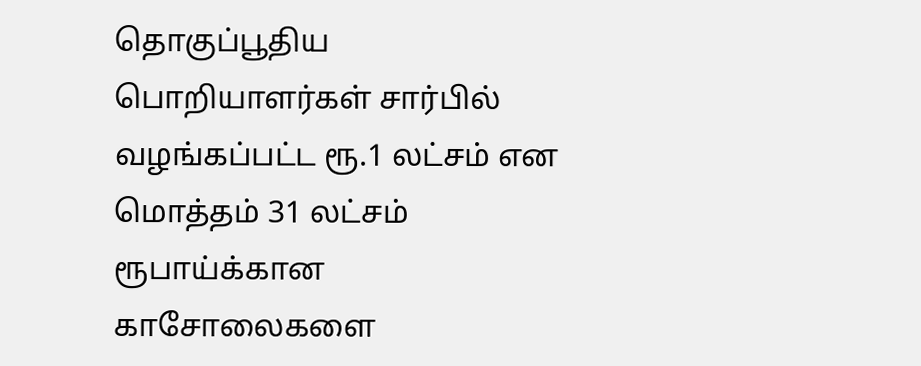தொகுப்பூதிய பொறியாளர்கள் சார்பில் வழங்கப்பட்ட ரூ.1 லட்சம் என மொத்தம் 31 லட்சம் ரூபாய்க்கான காசோலைகளை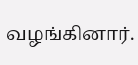வழங்கினார்.